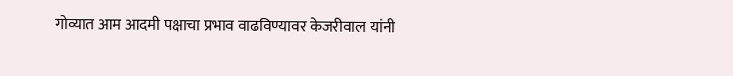गोव्यात आम आदमी पक्षाचा प्रभाव वाढविण्यावर केजरीवाल यांनी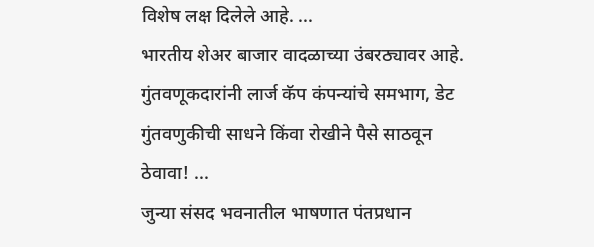विशेष लक्ष दिलेले आहे. ...
भारतीय शेअर बाजार वादळाच्या उंबरठ्यावर आहे. गुंतवणूकदारांनी लार्ज कॅप कंपन्यांचे समभाग, डेट गुंतवणुकीची साधने किंवा रोखीने पैसे साठवून ठेवावा! ...
जुन्या संसद भवनातील भाषणात पंतप्रधान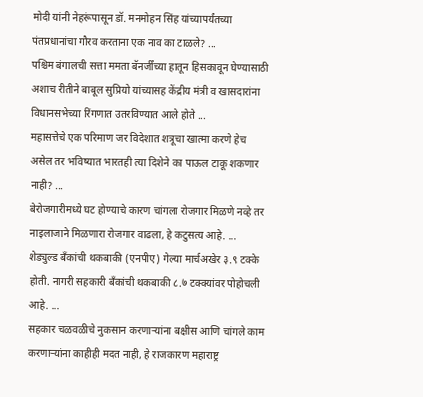मोदी यांनी नेहरूंपासून डॉ. मनमोहन सिंह यांच्यापर्यंतच्या पंतप्रधानांचा गौरव करताना एक नाव का टाळले? ...
पश्चिम बंगालची सत्ता ममता बॅनर्जींच्या हातून हिसकावून घेण्यासाठी अशाच रीतीने बाबूल सुप्रियो यांच्यासह केंद्रीय मंत्री व खासदारांना विधानसभेच्या रिंगणात उतरविण्यात आले होते ...
महासत्तेचे एक परिमाण जर विदेशात शत्रूचा खात्मा करणे हेच असेल तर भविष्यात भारतही त्या दिशेने का पाऊल टाकू शकणार नाही? ...
बेरोजगारीमध्ये घट होण्याचे कारण चांगला रोजगार मिळणे नव्हे तर नाइलाजाने मिळणारा रोजगार वाढला, हे कटुसत्य आहे. ...
शेड्युल्ड बँकांची थकबाकी (एनपीए) गेल्या मार्चअखेर ३.९ टक्के होती. नागरी सहकारी बँकांची थकबाकी ८.७ टक्क्यांवर पोहोचली आहे. ...
सहकार चळवळीचे नुकसान करणाऱ्यांना बक्षीस आणि चांगले काम करणाऱ्यांना काहीही मदत नाही, हे राजकारण महाराष्ट्र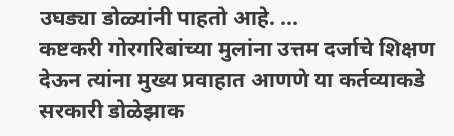उघड्या डोळ्यांनी पाहतो आहे. ...
कष्टकरी गोरगरिबांच्या मुलांना उत्तम दर्जाचे शिक्षण देऊन त्यांना मुख्य प्रवाहात आणणे या कर्तव्याकडे सरकारी डोळेझाक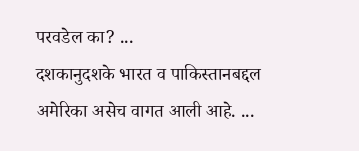परवडेल का? ...
दशकानुदशके भारत व पाकिस्तानबद्दल अमेरिका असेच वागत आली आहे. ...